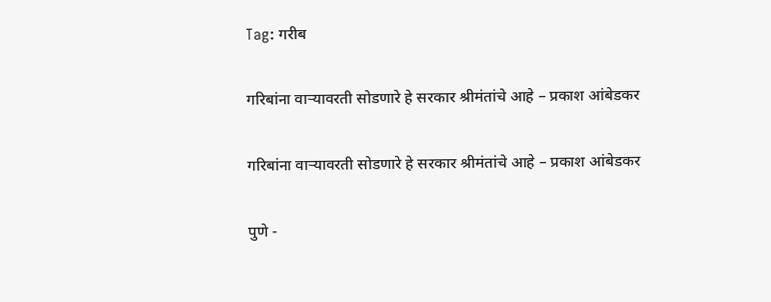Tag: गरीब

गरिबांना वाऱ्यावरती सोडणारे हे सरकार श्रीमंतांचे आहे – प्रकाश आंबेडकर

गरिबांना वाऱ्यावरती सोडणारे हे सरकार श्रीमंतांचे आहे – प्रकाश आंबेडकर

पुणे -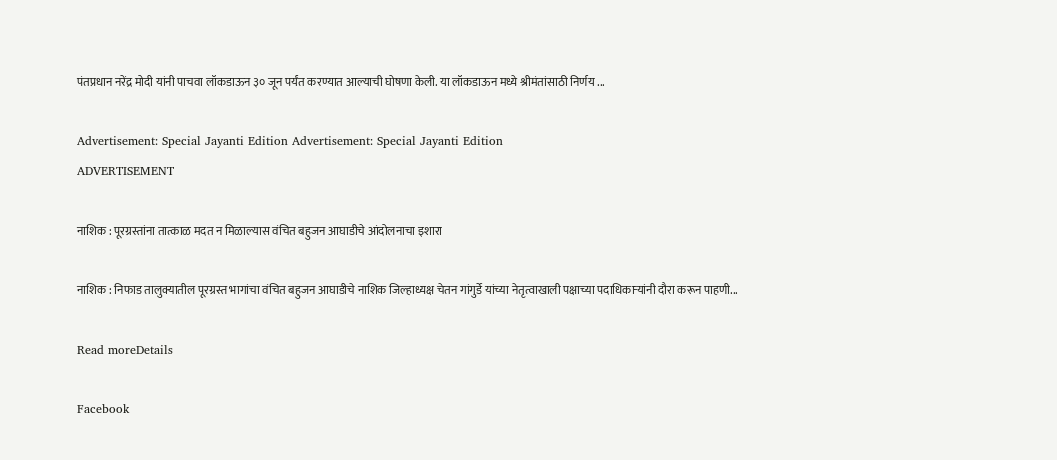पंतप्रधान नरेंद्र मोदी यांनी पाचवा लॉकडाऊन ३० जून पर्यंत करण्यात आल्याची घोषणा केली. या लॉकडाऊन मध्ये श्रीमंतांसाठी निर्णय ...

Advertisement: Special Jayanti Edition Advertisement: Special Jayanti Edition
ADVERTISEMENT

नाशिक : पूरग्रस्तांना तात्काळ मदत न मिळाल्यास वंचित बहुजन आघाडीचे आंदोलनाचा इशारा

नाशिक : निफाड तालुक्यातील पूरग्रस्त भागांचा वंचित बहुजन आघाडीचे नाशिक जिल्हाध्यक्ष चेतन गांगुर्डे यांच्या नेतृत्वाखाली पक्षाच्या पदाधिकाऱ्यांनी दौरा करून पाहणी...

Read moreDetails

Facebook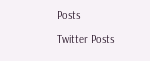Posts

Twitter Posts